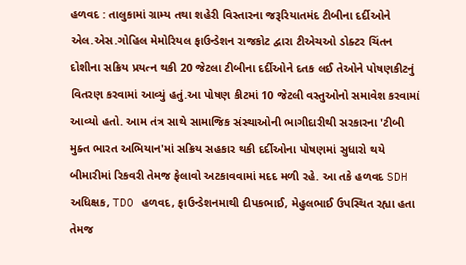હળવદ : તાલુકામાં ગ્રામ્ય તથા શહેરી વિસ્તારના જરૂરિયાતમંદ ટીબીના દર્દીઓને એલ.એસ.ગોહિલ મેમોરિયલ ફાઉન્ડેશન રાજકોટ દ્વારા ટીએચઓ ડોક્ટર ચિંતન દોશીના સક્રિય પ્રયત્ન થકી 20 જેટલા ટીબીના દર્દીઓને દતક લઈ તેઓને પોષણકીટનું વિતરણ કરવામાં આવ્યું હતું.આ પોષણ કીટમાં 10 જેટલી વસ્તુઓનો સમાવેશ કરવામાં આવ્યો હતો. આમ તંત્ર સાથે સામાજિક સંસ્થાઓની ભાગીદારીથી સરકારના 'ટીબી મુક્ત ભારત અભિયાન'માં સક્રિય સહકાર થકી દર્દીઓના પોષણમાં સુધારો થયે બીમારીમાં રિકવરી તેમજ ફેલાવો અટકાવવામાં મદદ મળી રહે. આ તકે હળવદ SDH અધિક્ષક, TDO હળવદ, ફાઉન્ડેશનમાથી દીપકભાઈ, મેહુલભાઈ ઉપસ્થિત રહ્યા હતા તેમજ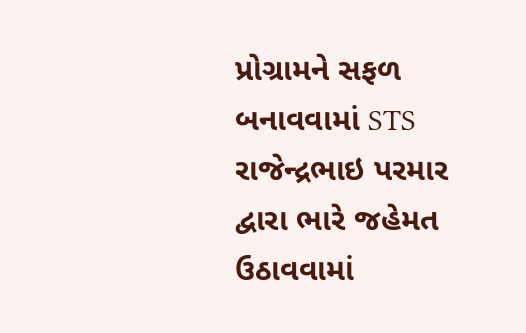પ્રોગ્રામને સફળ બનાવવામાં STS રાજેન્દ્રભાઇ પરમાર દ્વારા ભારે જહેમત ઉઠાવવામાં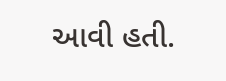આવી હતી.